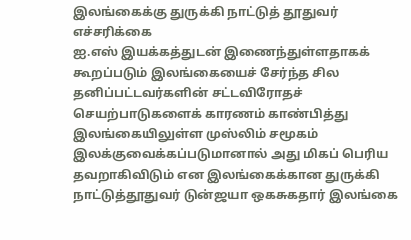இலங்கைக்கு துருக்கி நாட்டுத் தூதுவர் எச்சரிக்கை
ஐ.எஸ் இயக்கத்துடன் இணைந்துள்ளதாகக் கூறப்படும் இலங்கையைச் சேர்ந்த சில தனிப்பட்டவர்களின் சட்டவிரோதச் செயற்பாடுகளைக் காரணம் காண்பித்து இலங்கையிலுள்ள முஸ்லிம் சமூகம் இலக்குவைக்கப்படுமானால் அது மிகப் பெரிய தவறாகிவிடும் என இலங்கைக்கான துருக்கி நாட்டுத்தூதுவர் டுன்ஜயா ஒகசுகதார் இலங்கை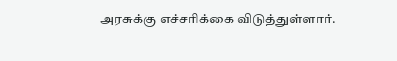அரசுக்கு எச்சரிக்கை விடுத்துள்ளார்.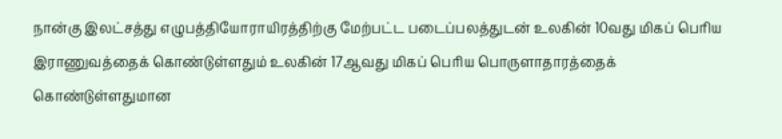நான்கு இலட்சத்து எழுபத்தியோராயிரத்திற்கு மேற்பட்ட படைப்பலத்துடன் உலகின் 10வது மிகப் பெரிய இராணுவத்தைக் கொண்டுள்ளதும் உலகின் 17ஆவது மிகப் பெரிய பொருளாதாரத்தைக் கொண்டுள்ளதுமான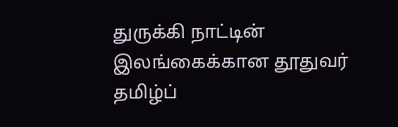துருக்கி நாட்டின் இலங்கைக்கான தூதுவர் தமிழ்ப்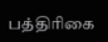பத்திரிகை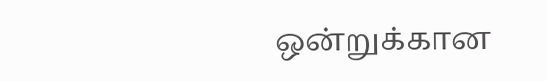ஒன்றுக்கான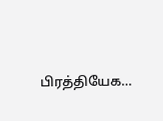பிரத்தியேக…